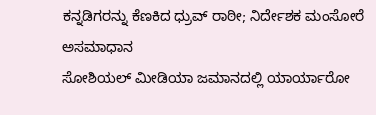ಕನ್ನಡಿಗರನ್ನು ಕೆಣಕಿದ ಧ್ರುವ್ ರಾಠೀ; ನಿರ್ದೇಶಕ ಮಂಸೋರೆ ಅಸಮಾಧಾನ
ಸೋಶಿಯಲ್ ಮೀಡಿಯಾ ಜಮಾನದಲ್ಲಿ ಯಾರ್ಯಾರೋ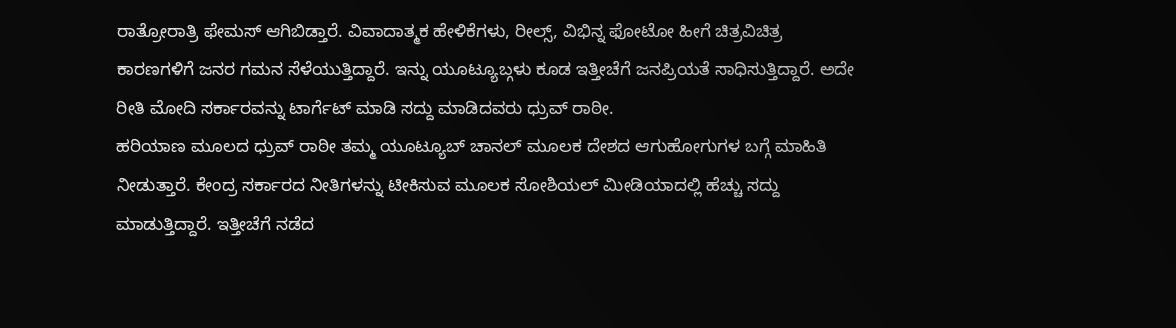ರಾತ್ರೋರಾತ್ರಿ ಫೇಮಸ್ ಆಗಿಬಿಡ್ತಾರೆ. ವಿವಾದಾತ್ಮಕ ಹೇಳಿಕೆಗಳು, ರೀಲ್ಸ್, ವಿಭಿನ್ನ ಫೋಟೋ ಹೀಗೆ ಚಿತ್ರವಿಚಿತ್ರ ಕಾರಣಗಳಿಗೆ ಜನರ ಗಮನ ಸೆಳೆಯುತ್ತಿದ್ದಾರೆ. ಇನ್ನು ಯೂಟ್ಯೂಬ್ಗಳು ಕೂಡ ಇತ್ತೀಚೆಗೆ ಜನಪ್ರಿಯತೆ ಸಾಧಿಸುತ್ತಿದ್ದಾರೆ. ಅದೇ ರೀತಿ ಮೋದಿ ಸರ್ಕಾರವನ್ನು ಟಾರ್ಗೆಟ್ ಮಾಡಿ ಸದ್ದು ಮಾಡಿದವರು ಧ್ರುವ್ ರಾಠೀ.
ಹರಿಯಾಣ ಮೂಲದ ಧ್ರುವ್ ರಾಠೀ ತಮ್ಮ ಯೂಟ್ಯೂಬ್ ಚಾನಲ್ ಮೂಲಕ ದೇಶದ ಆಗುಹೋಗುಗಳ ಬಗ್ಗೆ ಮಾಹಿತಿ ನೀಡುತ್ತಾರೆ. ಕೇಂದ್ರ ಸರ್ಕಾರದ ನೀತಿಗಳನ್ನು ಟೀಕಿಸುವ ಮೂಲಕ ಸೋಶಿಯಲ್ ಮೀಡಿಯಾದಲ್ಲಿ ಹೆಚ್ಚು ಸದ್ದು ಮಾಡುತ್ತಿದ್ದಾರೆ. ಇತ್ತೀಚೆಗೆ ನಡೆದ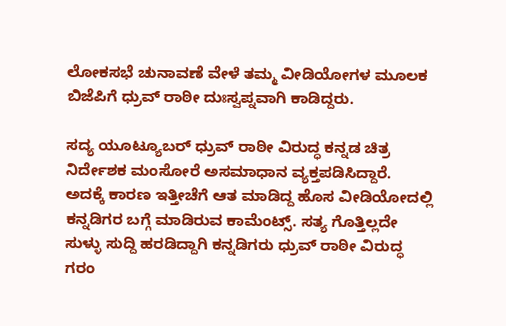ಲೋಕಸಭೆ ಚುನಾವಣೆ ವೇಳೆ ತಮ್ಮ ವೀಡಿಯೋಗಳ ಮೂಲಕ ಬಿಜೆಪಿಗೆ ಧ್ರುವ್ ರಾಠೀ ದುಃಸ್ವಪ್ನವಾಗಿ ಕಾಡಿದ್ದರು.

ಸದ್ಯ ಯೂಟ್ಯೂಬರ್ ಧ್ರುವ್ ರಾಠೀ ವಿರುದ್ಧ ಕನ್ನಡ ಚಿತ್ರ ನಿರ್ದೇಶಕ ಮಂಸೋರೆ ಅಸಮಾಧಾನ ವ್ಯಕ್ತಪಡಿಸಿದ್ದಾರೆ. ಅದಕ್ಕೆ ಕಾರಣ ಇತ್ತೀಚೆಗೆ ಆತ ಮಾಡಿದ್ದ ಹೊಸ ವೀಡಿಯೋದಲ್ಲಿ ಕನ್ನಡಿಗರ ಬಗ್ಗೆ ಮಾಡಿರುವ ಕಾಮೆಂಟ್ಸ್. ಸತ್ಯ ಗೊತ್ತಿಲ್ಲದೇ ಸುಳ್ಳು ಸುದ್ದಿ ಹರಡಿದ್ದಾಗಿ ಕನ್ನಡಿಗರು ಧ್ರುವ್ ರಾಠೀ ವಿರುದ್ಧ ಗರಂ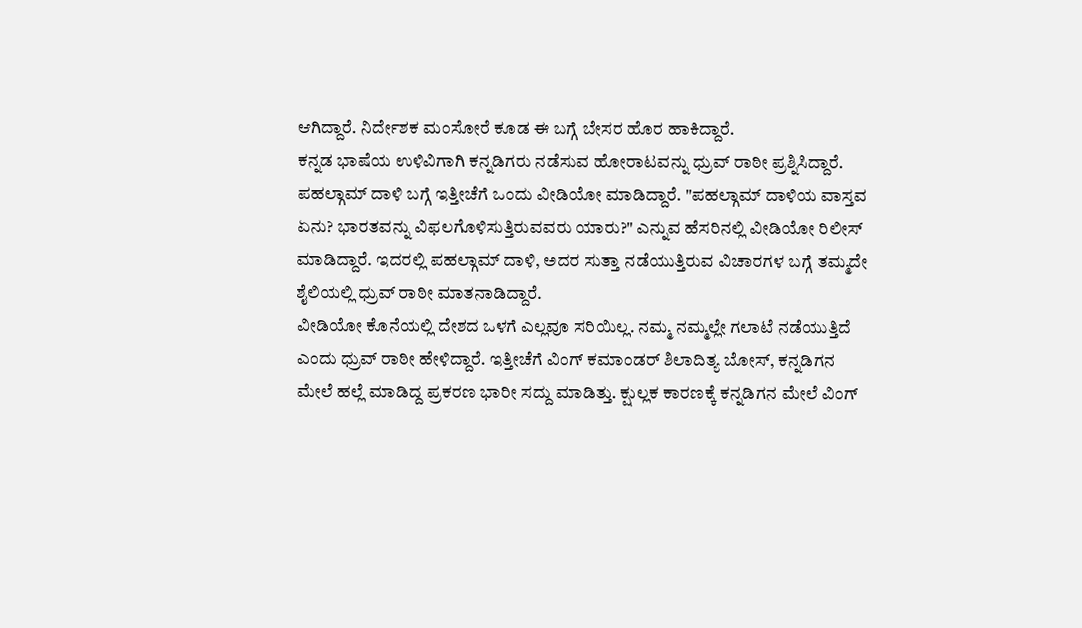ಆಗಿದ್ದಾರೆ. ನಿರ್ದೇಶಕ ಮಂಸೋರೆ ಕೂಡ ಈ ಬಗ್ಗೆ ಬೇಸರ ಹೊರ ಹಾಕಿದ್ದಾರೆ.
ಕನ್ನಡ ಭಾಷೆಯ ಉಳಿವಿಗಾಗಿ ಕನ್ನಡಿಗರು ನಡೆಸುವ ಹೋರಾಟವನ್ನು ಧ್ರುವ್ ರಾಠೀ ಪ್ರಶ್ನಿಸಿದ್ದಾರೆ. ಪಹಲ್ಗಾಮ್ ದಾಳಿ ಬಗ್ಗೆ ಇತ್ತೀಚೆಗೆ ಒಂದು ವೀಡಿಯೋ ಮಾಡಿದ್ದಾರೆ. "ಪಹಲ್ಗಾಮ್ ದಾಳಿಯ ವಾಸ್ತವ ಏನು? ಭಾರತವನ್ನು ವಿಫಲಗೊಳಿಸುತ್ತಿರುವವರು ಯಾರು?" ಎನ್ನುವ ಹೆಸರಿನಲ್ಲಿ ವೀಡಿಯೋ ರಿಲೀಸ್ ಮಾಡಿದ್ದಾರೆ. ಇದರಲ್ಲಿ ಪಹಲ್ಗಾಮ್ ದಾಳಿ, ಅದರ ಸುತ್ತಾ ನಡೆಯುತ್ತಿರುವ ವಿಚಾರಗಳ ಬಗ್ಗೆ ತಮ್ಮದೇ ಶೈಲಿಯಲ್ಲಿ ಧ್ರುವ್ ರಾಠೀ ಮಾತನಾಡಿದ್ದಾರೆ.
ವೀಡಿಯೋ ಕೊನೆಯಲ್ಲಿ ದೇಶದ ಒಳಗೆ ಎಲ್ಲವೂ ಸರಿಯಿಲ್ಲ. ನಮ್ಮ ನಮ್ಮಲ್ಲೇ ಗಲಾಟೆ ನಡೆಯುತ್ತಿದೆ ಎಂದು ಧ್ರುವ್ ರಾಠೀ ಹೇಳಿದ್ದಾರೆ. ಇತ್ತೀಚೆಗೆ ವಿಂಗ್ ಕಮಾಂಡರ್ ಶಿಲಾದಿತ್ಯ ಬೋಸ್, ಕನ್ನಡಿಗನ ಮೇಲೆ ಹಲ್ಲೆ ಮಾಡಿದ್ದ ಪ್ರಕರಣ ಭಾರೀ ಸದ್ದು ಮಾಡಿತ್ತು. ಕ್ಷುಲ್ಲಕ ಕಾರಣಕ್ಕೆ ಕನ್ನಡಿಗನ ಮೇಲೆ ವಿಂಗ್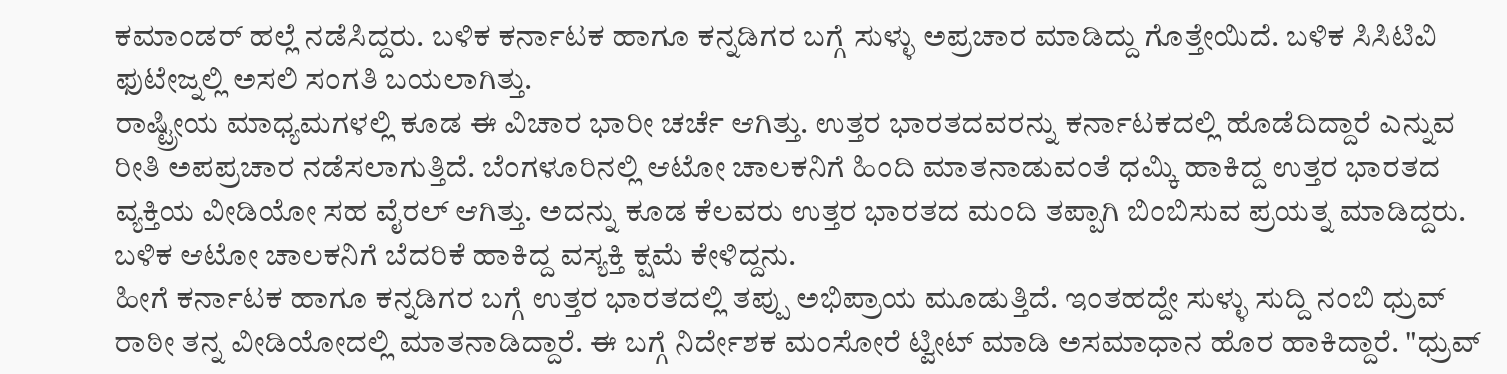ಕಮಾಂಡರ್ ಹಲ್ಲೆ ನಡೆಸಿದ್ದರು. ಬಳಿಕ ಕರ್ನಾಟಕ ಹಾಗೂ ಕನ್ನಡಿಗರ ಬಗ್ಗೆ ಸುಳ್ಳು ಅಪ್ರಚಾರ ಮಾಡಿದ್ದು ಗೊತ್ತೇಯಿದೆ. ಬಳಿಕ ಸಿಸಿಟಿವಿ ಫುಟೇಜ್ನಲ್ಲಿ ಅಸಲಿ ಸಂಗತಿ ಬಯಲಾಗಿತ್ತು.
ರಾಷ್ಟ್ರೀಯ ಮಾಧ್ಯಮಗಳಲ್ಲಿ ಕೂಡ ಈ ವಿಚಾರ ಭಾರೀ ಚರ್ಚೆ ಆಗಿತ್ತು. ಉತ್ತರ ಭಾರತದವರನ್ನು ಕರ್ನಾಟಕದಲ್ಲಿ ಹೊಡೆದಿದ್ದಾರೆ ಎನ್ನುವ ರೀತಿ ಅಪಪ್ರಚಾರ ನಡೆಸಲಾಗುತ್ತಿದೆ. ಬೆಂಗಳೂರಿನಲ್ಲಿ ಆಟೋ ಚಾಲಕನಿಗೆ ಹಿಂದಿ ಮಾತನಾಡುವಂತೆ ಧಮ್ಕಿ ಹಾಕಿದ್ದ ಉತ್ತರ ಭಾರತದ ವ್ಯಕ್ತಿಯ ವೀಡಿಯೋ ಸಹ ವೈರಲ್ ಆಗಿತ್ತು. ಅದನ್ನು ಕೂಡ ಕೆಲವರು ಉತ್ತರ ಭಾರತದ ಮಂದಿ ತಪ್ಪಾಗಿ ಬಿಂಬಿಸುವ ಪ್ರಯತ್ನ ಮಾಡಿದ್ದರು. ಬಳಿಕ ಆಟೋ ಚಾಲಕನಿಗೆ ಬೆದರಿಕೆ ಹಾಕಿದ್ದ ವಸ್ಯಕ್ತಿ ಕ್ಷಮೆ ಕೇಳಿದ್ದನು.
ಹೀಗೆ ಕರ್ನಾಟಕ ಹಾಗೂ ಕನ್ನಡಿಗರ ಬಗ್ಗೆ ಉತ್ತರ ಭಾರತದಲ್ಲಿ ತಪ್ಪು ಅಭಿಪ್ರಾಯ ಮೂಡುತ್ತಿದೆ. ಇಂತಹದ್ದೇ ಸುಳ್ಳು ಸುದ್ದಿ ನಂಬಿ ಧ್ರುವ್ ರಾಠೀ ತನ್ನ ವೀಡಿಯೋದಲ್ಲಿ ಮಾತನಾಡಿದ್ದಾರೆ. ಈ ಬಗ್ಗೆ ನಿರ್ದೇಶಕ ಮಂಸೋರೆ ಟ್ವೀಟ್ ಮಾಡಿ ಅಸಮಾಧಾನ ಹೊರ ಹಾಕಿದ್ದಾರೆ. "ಧ್ರುವ್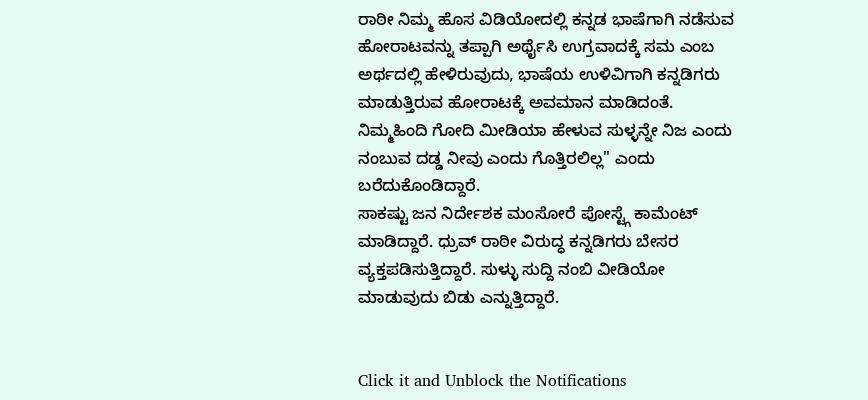ರಾಠೀ ನಿಮ್ಮ ಹೊಸ ವಿಡಿಯೋದಲ್ಲಿ ಕನ್ನಡ ಭಾಷೆಗಾಗಿ ನಡೆಸುವ ಹೋರಾಟವನ್ನು ತಪ್ಪಾಗಿ ಅರ್ಥೈಸಿ ಉಗ್ರವಾದಕ್ಕೆ ಸಮ ಎಂಬ ಅರ್ಥದಲ್ಲಿ ಹೇಳಿರುವುದು, ಭಾಷೆಯ ಉಳಿವಿಗಾಗಿ ಕನ್ನಡಿಗರು ಮಾಡುತ್ತಿರುವ ಹೋರಾಟಕ್ಕೆ ಅವಮಾನ ಮಾಡಿದಂತೆ. ನಿಮ್ಮಹಿಂದಿ ಗೋದಿ ಮೀಡಿಯಾ ಹೇಳುವ ಸುಳ್ಳನ್ನೇ ನಿಜ ಎಂದು ನಂಬುವ ದಡ್ಡ ನೀವು ಎಂದು ಗೊತ್ತಿರಲಿಲ್ಲ" ಎಂದು ಬರೆದುಕೊಂಡಿದ್ದಾರೆ.
ಸಾಕಷ್ಟು ಜನ ನಿರ್ದೇಶಕ ಮಂಸೋರೆ ಪೋಸ್ಟ್ಗೆ ಕಾಮೆಂಟ್ ಮಾಡಿದ್ದಾರೆ. ಧ್ರುವ್ ರಾಠೀ ವಿರುದ್ಧ ಕನ್ನಡಿಗರು ಬೇಸರ ವ್ಯಕ್ತಪಡಿಸುತ್ತಿದ್ದಾರೆ. ಸುಳ್ಳು ಸುದ್ದಿ ನಂಬಿ ವೀಡಿಯೋ ಮಾಡುವುದು ಬಿಡು ಎನ್ನುತ್ತಿದ್ದಾರೆ.


Click it and Unblock the Notifications